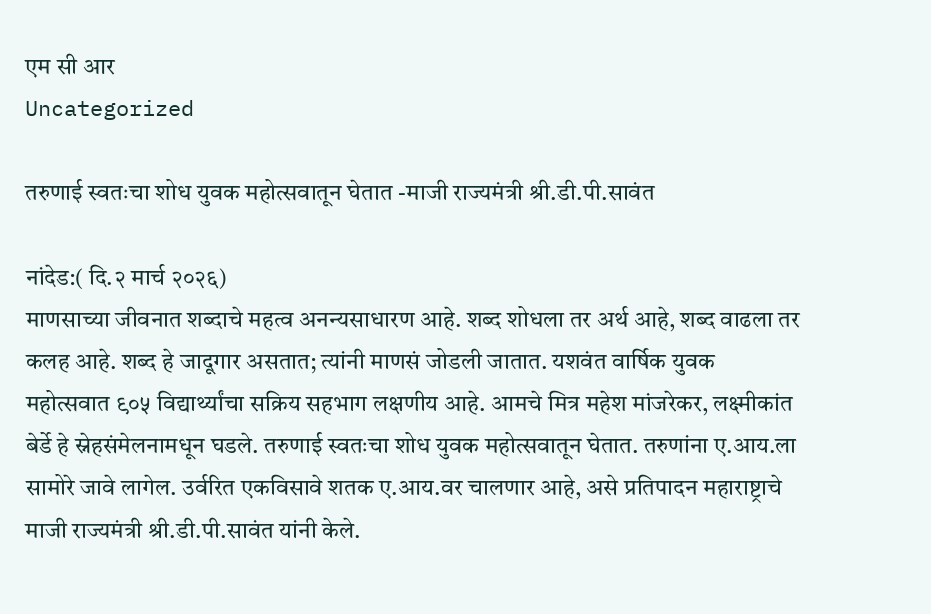एम सी आर
Uncategorized

तरुणाई स्वतःचा शोध युवक महोत्सवातून घेतात -माजी राज्यमंत्री श्री.डी.पी.सावंत

नांदेड:( दि.२ मार्च २०२६)
माणसाच्या जीवनात शब्दाचे महत्व अनन्यसाधारण आहे. शब्द शोधला तर अर्थ आहे, शब्द वाढला तर कलह आहे. शब्द हे जादूगार असतात; त्यांनी माणसं जोडली जातात. यशवंत वार्षिक युवक महोत्सवात ९०५ विद्यार्थ्यांचा सक्रिय सहभाग लक्षणीय आहे. आमचे मित्र महेश मांजरेकर, लक्ष्मीकांत बेर्डे हे स्नेहसंमेलनामधून घडले. तरुणाई स्वतःचा शोध युवक महोत्सवातून घेतात. तरुणांना ए.आय.ला सामोरे जावे लागेल. उर्वरित एकविसावे शतक ए.आय.वर चालणार आहे, असे प्रतिपादन महाराष्ट्राचे माजी राज्यमंत्री श्री.डी.पी.सावंत यांनी केले.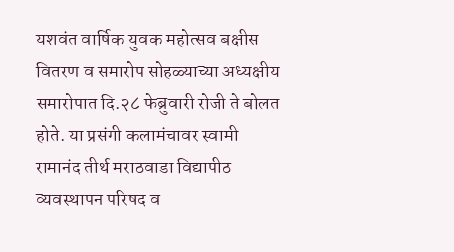यशवंत वार्षिक युवक महोत्सव बक्षीस वितरण व समारोप सोहळ्याच्या अध्यक्षीय समारोपात दि.२८ फेब्रुवारी रोजी ते बोलत होते. या प्रसंगी कलामंचावर स्वामी रामानंद तीर्थ मराठवाडा विद्यापीठ व्यवस्थापन परिषद व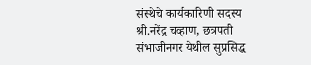संस्थेचे कार्यकारिणी सदस्य श्री.नरेंद्र चव्हाण, छत्रपती संभाजीनगर येथील सुप्रसिद्ध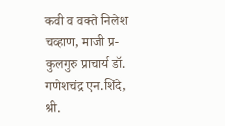कवी व वक्ते निलेश चव्हाण, माजी प्र-कुलगुरु प्राचार्य डॉ. गणेशचंद्र एन.शिंदे, श्री.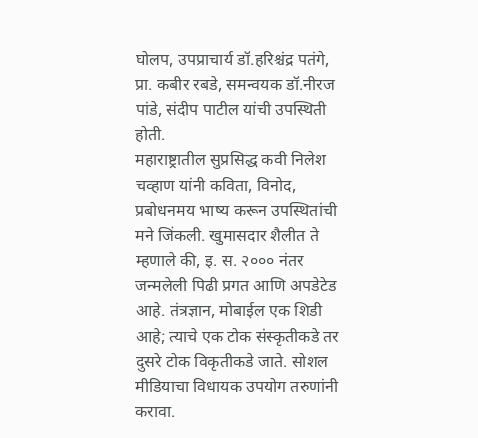घोलप, उपप्राचार्य डॉ.हरिश्चंद्र पतंगे, प्रा. कबीर रबडे, समन्वयक डॉ.नीरज पांडे, संदीप पाटील यांची उपस्थिती होती.
महाराष्ट्रातील सुप्रसिद्ध कवी निलेश चव्हाण यांनी कविता, विनोद, प्रबोधनमय भाष्य करून उपस्थितांची मने जिंकली. खुमासदार शैलीत ते म्हणाले की, इ. स. २००० नंतर जन्मलेली पिढी प्रगत आणि अपडेटेड आहे. तंत्रज्ञान, मोबाईल एक शिडी आहे; त्याचे एक टोक संस्कृतीकडे तर दुसरे टोक विकृतीकडे जाते. सोशल मीडियाचा विधायक उपयोग तरुणांनी करावा.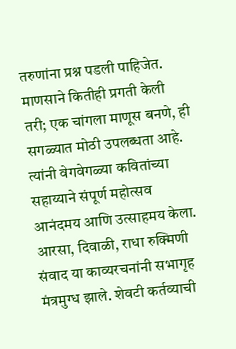तरुणांना प्रश्न पडली पाहिजेत. माणसाने कितीही प्रगती केली तरी; एक चांगला माणूस बनणे, ही सगळ्यात मोठी उपलब्धता आहे. त्यांनी वेगवेगळ्या कवितांच्या सहाय्याने संपूर्ण महोत्सव आनंदमय आणि उत्साहमय केला. आरसा, दिवाळी, राधा रुक्मिणी संवाद या काव्यरचनांनी सभागृह मंत्रमुग्ध झाले. शेवटी कर्तव्याची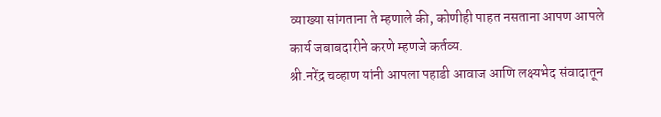व्याख्या सांगताना ते म्हणाले की, कोणीही पाहत नसताना आपण आपले कार्य जबाबदारीने करणे म्हणजे कर्तव्य.
श्री.नरेंद्र चव्हाण यांनी आपला पहाडी आवाज आणि लक्ष्यभेद संवादातून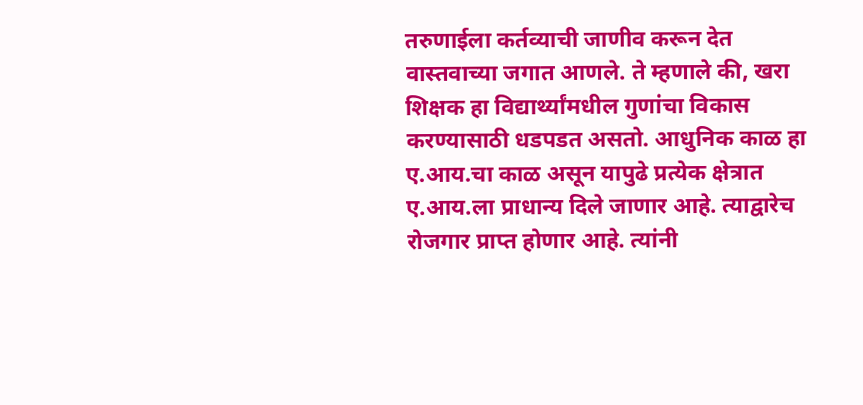तरुणाईला कर्तव्याची जाणीव करून देत वास्तवाच्या जगात आणले. ते म्हणाले की, खरा शिक्षक हा विद्यार्थ्यांमधील गुणांचा विकास करण्यासाठी धडपडत असतो. आधुनिक काळ हा ए.आय.चा काळ असून यापुढे प्रत्येक क्षेत्रात ए.आय.ला प्राधान्य दिले जाणार आहे. त्याद्वारेच रोजगार प्राप्त होणार आहे. त्यांनी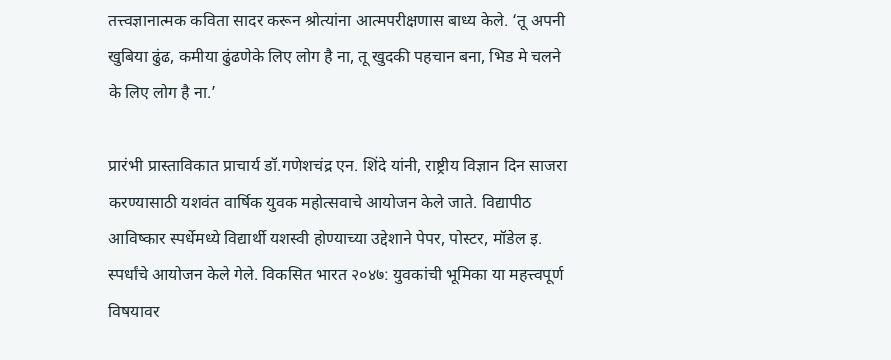तत्त्वज्ञानात्मक कविता सादर करून श्रोत्यांना आत्मपरीक्षणास बाध्य केले. ‘तू अपनी खुबिया ढुंढ, कमीया ढुंढणेके लिए लोग है ना, तू खुदकी पहचान बना, भिड मे चलने के लिए लोग है ना.’

प्रारंभी प्रास्ताविकात प्राचार्य डॉ.गणेशचंद्र एन. शिंदे यांनी, राष्ट्रीय विज्ञान दिन साजरा करण्यासाठी यशवंत वार्षिक युवक महोत्सवाचे आयोजन केले जाते. विद्यापीठ आविष्कार स्पर्धेमध्ये विद्यार्थी यशस्वी होण्याच्या उद्देशाने पेपर, पोस्टर, मॉडेल इ. स्पर्धांचे आयोजन केले गेले. विकसित भारत २०४७: युवकांची भूमिका या महत्त्वपूर्ण विषयावर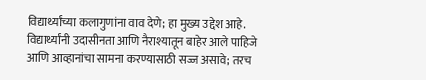विद्यार्थ्यांच्या कलागुणांना वाव देणे; हा मुख्य उद्देश आहे. विद्यार्थ्यांनी उदासीनता आणि नैराश्यातून बाहेर आले पाहिजे आणि आव्हानांचा सामना करण्यासाठी सज्ज असावे; तरच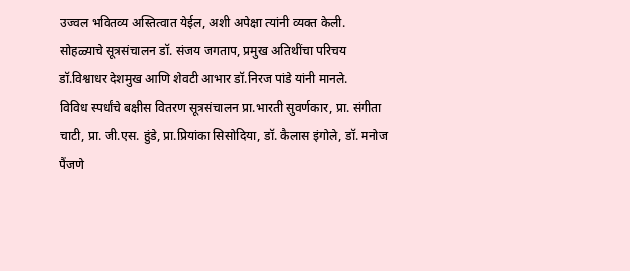उज्वल भवितव्य अस्तित्वात येईल, अशी अपेक्षा त्यांनी व्यक्त केली.
सोहळ्याचे सूत्रसंचालन डॉ. संजय जगताप, प्रमुख अतिथींचा परिचय डॉ.विश्वाधर देशमुख आणि शेवटी आभार डॉ.निरज पांडे यांनी मानले.
विविध स्पर्धांचे बक्षीस वितरण सूत्रसंचालन प्रा.भारती सुवर्णकार, प्रा. संगीता चाटी, प्रा. जी.एस. हुंडे, प्रा.प्रियांका सिसोदिया, डॉ. कैलास इंगोले, डॉ. मनोज पैंजणे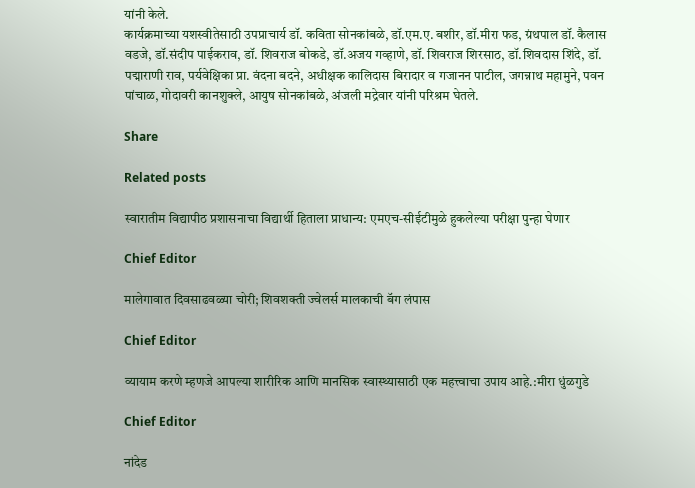यांनी केले.
कार्यक्रमाच्या यशस्वीतेसाठी उपप्राचार्य डॉ. कविता सोनकांबळे, डॉ.एम.ए. बशीर, डॉ.मीरा फड, ग्रंथपाल डॉ. कैलास वडजे, डॉ.संदीप पाईकराव, डॉ. शिवराज बोकडे, डॉ.अजय गव्हाणे, डॉ. शिवराज शिरसाठ, डॉ.शिवदास शिंदे, डॉ. पद्माराणी राव, पर्यवेक्षिका प्रा. वंदना बदने, अधीक्षक कालिदास बिरादार व गजानन पाटील, जगन्नाथ महामुने, पवन पांचाळ, गोदावरी कानशुक्ले, आयुष सोनकांबळे, अंजली मद्रेवार यांनी परिश्रम घेतले.

Share

Related posts

स्वारातीम विद्यापीठ प्रशासनाचा विद्यार्थी हिताला प्राधान्य: एमएच-सीईटीमुळे हुकलेल्या परीक्षा पुन्हा घेणार

Chief Editor

मालेगावात दिवसाढवळ्या चोरी; शिवशक्ती ज्वेलर्स मालकाची बॅग लंपास

Chief Editor

व्यायाम करणे म्हणजे आपल्या शारीरिक आणि मानसिक स्वास्थ्यासाठी एक महत्त्वाचा उपाय आहे.:मीरा धुंळगुडे

Chief Editor

नांदेड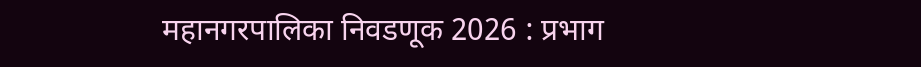महानगरपालिका निवडणूक 2026 : प्रभाग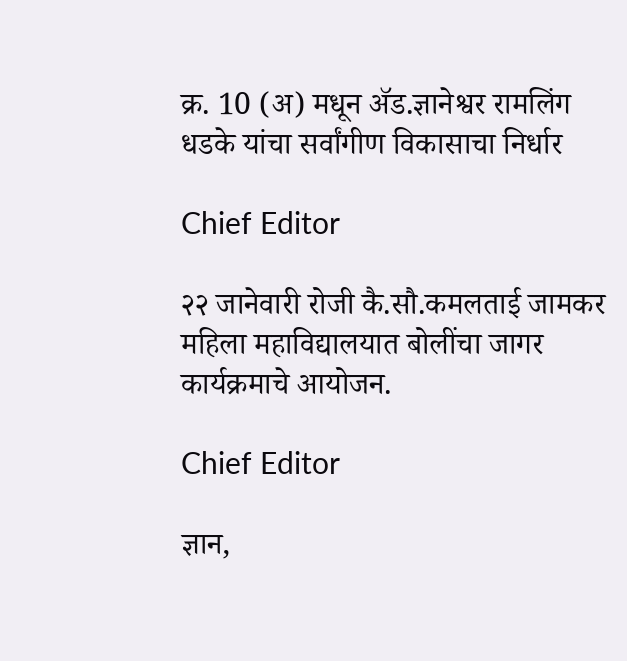क्र. 10 (अ) मधून ॲड.ज्ञानेश्वर रामलिंग धडके यांचा सर्वांगीण विकासाचा निर्धार

Chief Editor

२२ जानेवारी रोजी कै.सौ.कमलताई जामकर महिला महाविद्यालयात बोलींचा जागर कार्यक्रमाचे आयोजन.

Chief Editor

ज्ञान,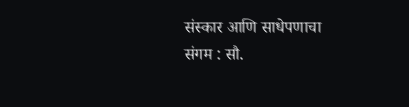संस्कार आणि साधेपणाचा संगम : सौ.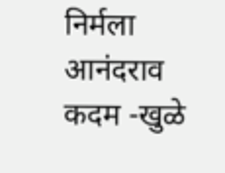निर्मला आनंदराव कदम -खुळे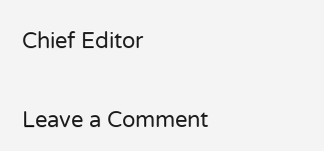Chief Editor

Leave a Comment